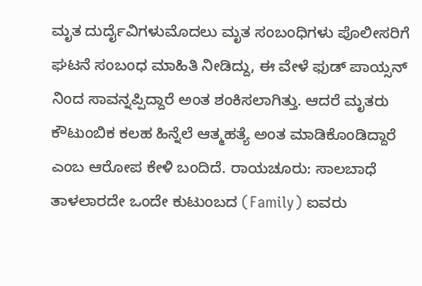ಮೃತ ದುರ್ದೈವಿಗಳುಮೊದಲು ಮೃತ ಸಂಬಂಧಿಗಳು ಪೊಲೀಸರಿಗೆ ಘಟನೆ ಸಂಬಂಧ ಮಾಹಿತಿ ನೀಡಿದ್ದು, ಈ ವೇಳೆ ಫುಡ್ ಪಾಯ್ಸನ್ ನಿಂದ ಸಾವನ್ನಪ್ಪಿದ್ದಾರೆ ಅಂತ ಶಂಕಿಸಲಾಗಿತ್ತು. ಆದರೆ ಮೃತರು ಕೌಟುಂಬಿಕ ಕಲಹ ಹಿನ್ನೆಲೆ ಆತ್ಮಹತ್ಯೆ ಅಂತ ಮಾಡಿಕೊಂಡಿದ್ದಾರೆ ಎಂಬ ಆರೋಪ ಕೇಳಿ ಬಂದಿದೆ. ರಾಯಚೂರು: ಸಾಲಬಾಧೆ ತಾಳಲಾರದೇ ಒಂದೇ ಕುಟುಂಬದ (Family) ಐವರು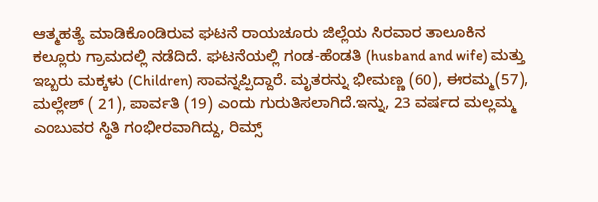ಆತ್ಮಹತ್ಯೆ ಮಾಡಿಕೊಂಡಿರುವ ಘಟನೆ ರಾಯಚೂರು ಜಿಲ್ಲೆಯ ಸಿರವಾರ ತಾಲೂಕಿನ ಕಲ್ಲೂರು ಗ್ರಾಮದಲ್ಲಿ ನಡೆದಿದೆ. ಘಟನೆಯಲ್ಲಿ ಗಂಡ-ಹೆಂಡತಿ (husband and wife) ಮತ್ತು ಇಬ್ಬರು ಮಕ್ಕಳು (Children) ಸಾವನ್ನಪ್ಪಿದ್ದಾರೆ. ಮೃತರನ್ನು ಭೀಮಣ್ಣ (60), ಈರಮ್ಮ(57), ಮಲ್ಲೇಶ್ ( 21), ಪಾರ್ವತಿ (19) ಎಂದು ಗುರುತಿಸಲಾಗಿದೆ.ಇನ್ನು, 23 ವರ್ಷದ ಮಲ್ಲಮ್ಮ ಎಂಬುವರ ಸ್ಥಿತಿ ಗಂಭೀರವಾಗಿದ್ದು, ರಿಮ್ಸ್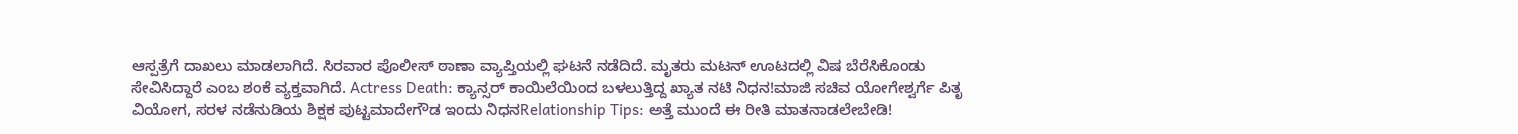ಆಸ್ಪತ್ರೆಗೆ ದಾಖಲು ಮಾಡಲಾಗಿದೆ. ಸಿರವಾರ ಪೊಲೀಸ್ ಠಾಣಾ ವ್ಯಾಪ್ತಿಯಲ್ಲಿ ಘಟನೆ ನಡೆದಿದೆ. ಮೃತರು ಮಟನ್ ಊಟದಲ್ಲಿ ವಿಷ ಬೆರೆಸಿಕೊಂಡು ಸೇವಿಸಿದ್ದಾರೆ ಎಂಬ ಶಂಕೆ ವ್ಯಕ್ತವಾಗಿದೆ. Actress Death: ಕ್ಯಾನ್ಸರ್ ಕಾಯಿಲೆಯಿಂದ ಬಳಲುತ್ತಿದ್ದ ಖ್ಯಾತ ನಟಿ ನಿಧನ!ಮಾಜಿ ಸಚಿವ ಯೋಗೇಶ್ವರ್ಗೆ ಪಿತೃ ವಿಯೋಗ, ಸರಳ ನಡೆನುಡಿಯ ಶಿಕ್ಷಕ ಪುಟ್ಟಮಾದೇಗೌಡ ಇಂದು ನಿಧನRelationship Tips: ಅತ್ತೆ ಮುಂದೆ ಈ ರೀತಿ ಮಾತನಾಡಲೇಬೇಡಿ!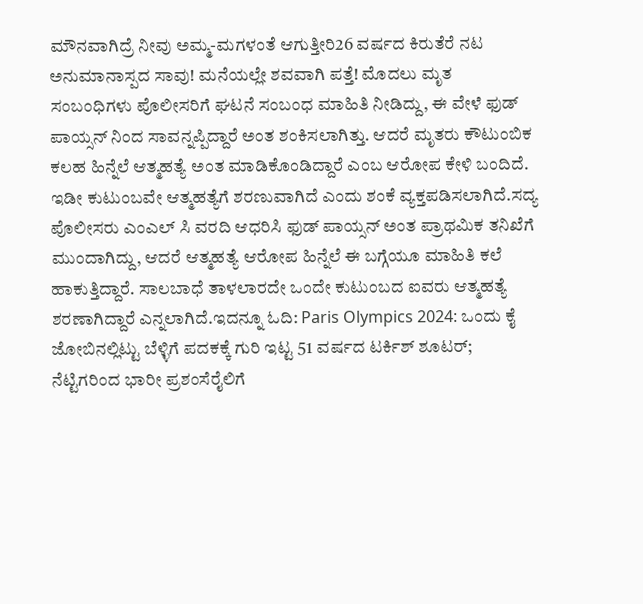ಮೌನವಾಗಿದ್ರೆ ನೀವು ಅಮ್ಮ-ಮಗಳಂತೆ ಆಗುತ್ತೀರಿ26 ವರ್ಷದ ಕಿರುತೆರೆ ನಟ ಅನುಮಾನಾಸ್ಪದ ಸಾವು! ಮನೆಯಲ್ಲೇ ಶವವಾಗಿ ಪತ್ತೆ! ಮೊದಲು ಮೃತ ಸಂಬಂಧಿಗಳು ಪೊಲೀಸರಿಗೆ ಘಟನೆ ಸಂಬಂಧ ಮಾಹಿತಿ ನೀಡಿದ್ದು, ಈ ವೇಳೆ ಫುಡ್ ಪಾಯ್ಸನ್ ನಿಂದ ಸಾವನ್ನಪ್ಪಿದ್ದಾರೆ ಅಂತ ಶಂಕಿಸಲಾಗಿತ್ತು. ಆದರೆ ಮೃತರು ಕೌಟುಂಬಿಕ ಕಲಹ ಹಿನ್ನೆಲೆ ಆತ್ಮಹತ್ಯೆ ಅಂತ ಮಾಡಿಕೊಂಡಿದ್ದಾರೆ ಎಂಬ ಆರೋಪ ಕೇಳಿ ಬಂದಿದೆ. ಇಡೀ ಕುಟುಂಬವೇ ಆತ್ಮಹತ್ಯೆಗೆ ಶರಣುವಾಗಿದೆ ಎಂದು ಶಂಕೆ ವ್ಯಕ್ತಪಡಿಸಲಾಗಿದೆ.ಸದ್ಯ ಪೊಲೀಸರು ಎಂಎಲ್ ಸಿ ವರದಿ ಆಧರಿಸಿ ಫುಡ್ ಪಾಯ್ಸನ್ ಅಂತ ಪ್ರಾಥಮಿಕ ತನಿಖೆಗೆ ಮುಂದಾಗಿದ್ದು, ಆದರೆ ಆತ್ಮಹತ್ಯೆ ಆರೋಪ ಹಿನ್ನೆಲೆ ಈ ಬಗ್ಗೆಯೂ ಮಾಹಿತಿ ಕಲೆ ಹಾಕುತ್ತಿದ್ದಾರೆ. ಸಾಲಬಾಧೆ ತಾಳಲಾರದೇ ಒಂದೇ ಕುಟುಂಬದ ಐವರು ಆತ್ಮಹತ್ಯೆ ಶರಣಾಗಿದ್ದಾರೆ ಎನ್ನಲಾಗಿದೆ.ಇದನ್ನೂ ಓದಿ: Paris Olympics 2024: ಒಂದು ಕೈ ಜೋಬಿನಲ್ಲಿಟ್ಟು ಬೆಳ್ಳಿಗೆ ಪದಕಕ್ಕೆ ಗುರಿ ಇಟ್ಟ 51 ವರ್ಷದ ಟರ್ಕಿಶ್ ಶೂಟರ್; ನೆಟ್ಟಿಗರಿಂದ ಭಾರೀ ಪ್ರಶಂಸೆರೈಲಿಗೆ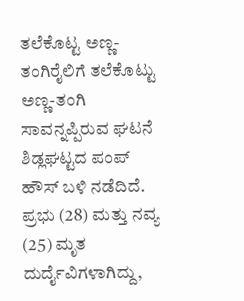ತಲೆಕೊಟ್ಟ ಅಣ್ಣ-ತಂಗಿರೈಲಿಗೆ ತಲೆಕೊಟ್ಟು ಅಣ್ಣ-ತಂಗಿ ಸಾವನ್ನಪ್ಪಿರುವ ಘಟನೆ ಶಿಡ್ಲಘಟ್ಟದ ಪಂಪ್ ಹೌಸ್ ಬಳಿ ನಡೆದಿದೆ. ಪ್ರಭು (28) ಮತ್ತು ನವ್ಯ (25) ಮೃತ ದುರ್ದೈವಿಗಳಾಗಿದ್ದು,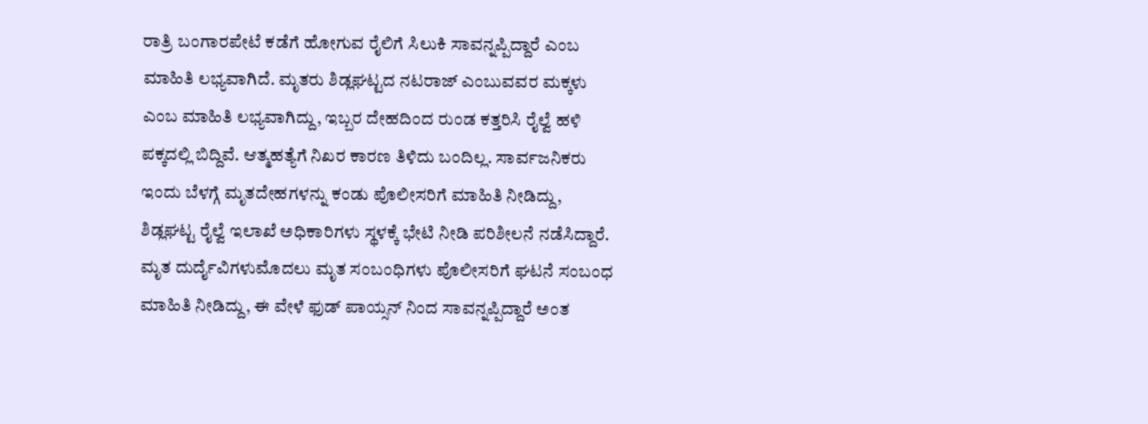ರಾತ್ರಿ ಬಂಗಾರಪೇಟೆ ಕಡೆಗೆ ಹೋಗುವ ರೈಲಿಗೆ ಸಿಲುಕಿ ಸಾವನ್ನಪ್ಪಿದ್ದಾರೆ ಎಂಬ ಮಾಹಿತಿ ಲಭ್ಯವಾಗಿದೆ. ಮೃತರು ಶಿಡ್ಲಘಟ್ಟದ ನಟರಾಜ್ ಎಂಬುವವರ ಮಕ್ಕಳು ಎಂಬ ಮಾಹಿತಿ ಲಭ್ಯವಾಗಿದ್ದು, ಇಬ್ಬರ ದೇಹದಿಂದ ರುಂಡ ಕತ್ತರಿಸಿ ರೈಲ್ವೆ ಹಳಿ ಪಕ್ಕದಲ್ಲಿ ಬಿದ್ದಿವೆ. ಆತ್ಮಹತ್ಯೆಗೆ ನಿಖರ ಕಾರಣ ತಿಳಿದು ಬಂದಿಲ್ಲ. ಸಾರ್ವಜನಿಕರು ಇಂದು ಬೆಳಗ್ಗೆ ಮೃತದೇಹಗಳನ್ನು ಕಂಡು ಪೊಲೀಸರಿಗೆ ಮಾಹಿತಿ ನೀಡಿದ್ದು, ಶಿಡ್ಲಘಟ್ಟ ರೈಲ್ವೆ ಇಲಾಖೆ ಅಧಿಕಾರಿಗಳು ಸ್ಥಳಕ್ಕೆ ಭೇಟಿ ನೀಡಿ ಪರಿಶೀಲನೆ ನಡೆಸಿದ್ದಾರೆ.
ಮೃತ ದುರ್ದೈವಿಗಳುಮೊದಲು ಮೃತ ಸಂಬಂಧಿಗಳು ಪೊಲೀಸರಿಗೆ ಘಟನೆ ಸಂಬಂಧ ಮಾಹಿತಿ ನೀಡಿದ್ದು, ಈ ವೇಳೆ ಫುಡ್ ಪಾಯ್ಸನ್ ನಿಂದ ಸಾವನ್ನಪ್ಪಿದ್ದಾರೆ ಅಂತ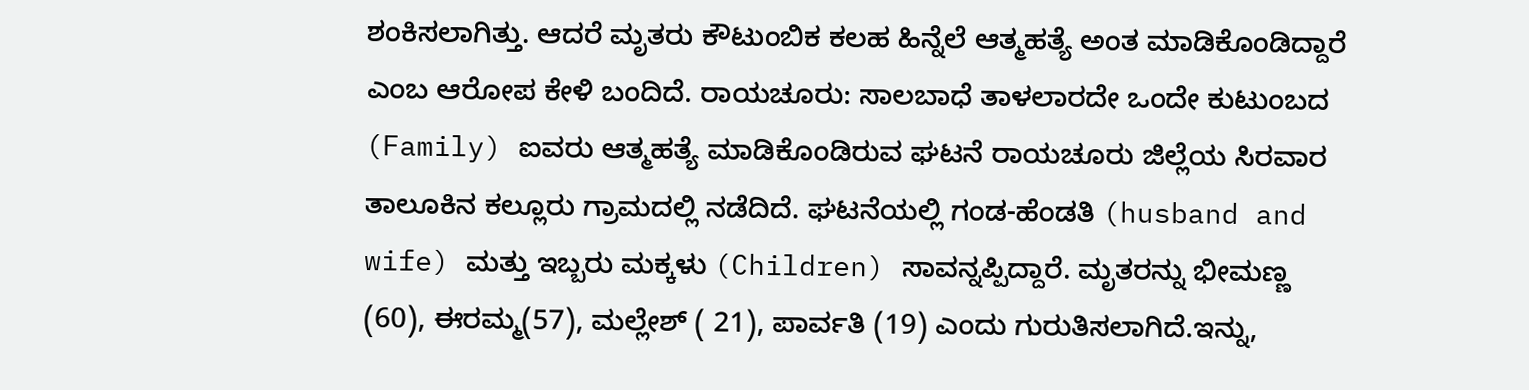ಶಂಕಿಸಲಾಗಿತ್ತು. ಆದರೆ ಮೃತರು ಕೌಟುಂಬಿಕ ಕಲಹ ಹಿನ್ನೆಲೆ ಆತ್ಮಹತ್ಯೆ ಅಂತ ಮಾಡಿಕೊಂಡಿದ್ದಾರೆ ಎಂಬ ಆರೋಪ ಕೇಳಿ ಬಂದಿದೆ. ರಾಯಚೂರು: ಸಾಲಬಾಧೆ ತಾಳಲಾರದೇ ಒಂದೇ ಕುಟುಂಬದ (Family) ಐವರು ಆತ್ಮಹತ್ಯೆ ಮಾಡಿಕೊಂಡಿರುವ ಘಟನೆ ರಾಯಚೂರು ಜಿಲ್ಲೆಯ ಸಿರವಾರ ತಾಲೂಕಿನ ಕಲ್ಲೂರು ಗ್ರಾಮದಲ್ಲಿ ನಡೆದಿದೆ. ಘಟನೆಯಲ್ಲಿ ಗಂಡ-ಹೆಂಡತಿ (husband and wife) ಮತ್ತು ಇಬ್ಬರು ಮಕ್ಕಳು (Children) ಸಾವನ್ನಪ್ಪಿದ್ದಾರೆ. ಮೃತರನ್ನು ಭೀಮಣ್ಣ (60), ಈರಮ್ಮ(57), ಮಲ್ಲೇಶ್ ( 21), ಪಾರ್ವತಿ (19) ಎಂದು ಗುರುತಿಸಲಾಗಿದೆ.ಇನ್ನು,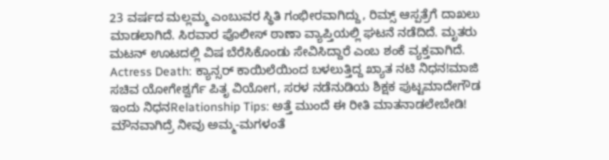23 ವರ್ಷದ ಮಲ್ಲಮ್ಮ ಎಂಬುವರ ಸ್ಥಿತಿ ಗಂಭೀರವಾಗಿದ್ದು, ರಿಮ್ಸ್ ಆಸ್ಪತ್ರೆಗೆ ದಾಖಲು ಮಾಡಲಾಗಿದೆ. ಸಿರವಾರ ಪೊಲೀಸ್ ಠಾಣಾ ವ್ಯಾಪ್ತಿಯಲ್ಲಿ ಘಟನೆ ನಡೆದಿದೆ. ಮೃತರು ಮಟನ್ ಊಟದಲ್ಲಿ ವಿಷ ಬೆರೆಸಿಕೊಂಡು ಸೇವಿಸಿದ್ದಾರೆ ಎಂಬ ಶಂಕೆ ವ್ಯಕ್ತವಾಗಿದೆ. Actress Death: ಕ್ಯಾನ್ಸರ್ ಕಾಯಿಲೆಯಿಂದ ಬಳಲುತ್ತಿದ್ದ ಖ್ಯಾತ ನಟಿ ನಿಧನ!ಮಾಜಿ ಸಚಿವ ಯೋಗೇಶ್ವರ್ಗೆ ಪಿತೃ ವಿಯೋಗ, ಸರಳ ನಡೆನುಡಿಯ ಶಿಕ್ಷಕ ಪುಟ್ಟಮಾದೇಗೌಡ ಇಂದು ನಿಧನRelationship Tips: ಅತ್ತೆ ಮುಂದೆ ಈ ರೀತಿ ಮಾತನಾಡಲೇಬೇಡಿ! ಮೌನವಾಗಿದ್ರೆ ನೀವು ಅಮ್ಮ-ಮಗಳಂತೆ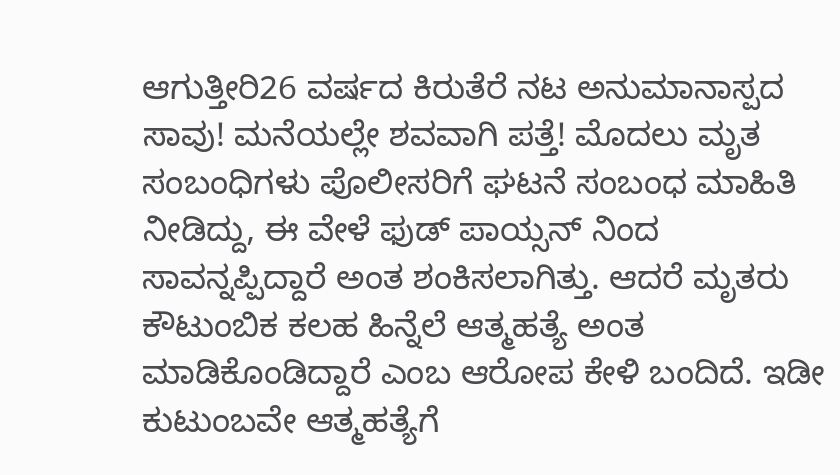ಆಗುತ್ತೀರಿ26 ವರ್ಷದ ಕಿರುತೆರೆ ನಟ ಅನುಮಾನಾಸ್ಪದ ಸಾವು! ಮನೆಯಲ್ಲೇ ಶವವಾಗಿ ಪತ್ತೆ! ಮೊದಲು ಮೃತ ಸಂಬಂಧಿಗಳು ಪೊಲೀಸರಿಗೆ ಘಟನೆ ಸಂಬಂಧ ಮಾಹಿತಿ ನೀಡಿದ್ದು, ಈ ವೇಳೆ ಫುಡ್ ಪಾಯ್ಸನ್ ನಿಂದ ಸಾವನ್ನಪ್ಪಿದ್ದಾರೆ ಅಂತ ಶಂಕಿಸಲಾಗಿತ್ತು. ಆದರೆ ಮೃತರು ಕೌಟುಂಬಿಕ ಕಲಹ ಹಿನ್ನೆಲೆ ಆತ್ಮಹತ್ಯೆ ಅಂತ ಮಾಡಿಕೊಂಡಿದ್ದಾರೆ ಎಂಬ ಆರೋಪ ಕೇಳಿ ಬಂದಿದೆ. ಇಡೀ ಕುಟುಂಬವೇ ಆತ್ಮಹತ್ಯೆಗೆ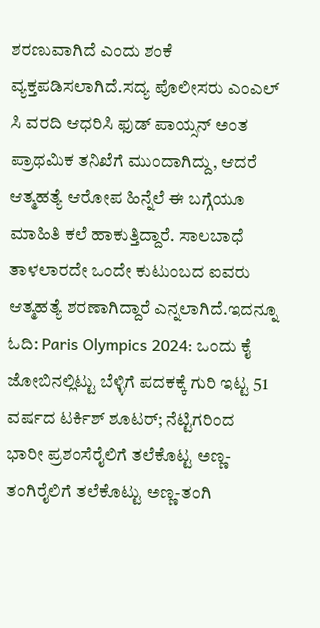ಶರಣುವಾಗಿದೆ ಎಂದು ಶಂಕೆ ವ್ಯಕ್ತಪಡಿಸಲಾಗಿದೆ.ಸದ್ಯ ಪೊಲೀಸರು ಎಂಎಲ್ ಸಿ ವರದಿ ಆಧರಿಸಿ ಫುಡ್ ಪಾಯ್ಸನ್ ಅಂತ ಪ್ರಾಥಮಿಕ ತನಿಖೆಗೆ ಮುಂದಾಗಿದ್ದು, ಆದರೆ ಆತ್ಮಹತ್ಯೆ ಆರೋಪ ಹಿನ್ನೆಲೆ ಈ ಬಗ್ಗೆಯೂ ಮಾಹಿತಿ ಕಲೆ ಹಾಕುತ್ತಿದ್ದಾರೆ. ಸಾಲಬಾಧೆ ತಾಳಲಾರದೇ ಒಂದೇ ಕುಟುಂಬದ ಐವರು ಆತ್ಮಹತ್ಯೆ ಶರಣಾಗಿದ್ದಾರೆ ಎನ್ನಲಾಗಿದೆ.ಇದನ್ನೂ ಓದಿ: Paris Olympics 2024: ಒಂದು ಕೈ ಜೋಬಿನಲ್ಲಿಟ್ಟು ಬೆಳ್ಳಿಗೆ ಪದಕಕ್ಕೆ ಗುರಿ ಇಟ್ಟ 51 ವರ್ಷದ ಟರ್ಕಿಶ್ ಶೂಟರ್; ನೆಟ್ಟಿಗರಿಂದ ಭಾರೀ ಪ್ರಶಂಸೆರೈಲಿಗೆ ತಲೆಕೊಟ್ಟ ಅಣ್ಣ-ತಂಗಿರೈಲಿಗೆ ತಲೆಕೊಟ್ಟು ಅಣ್ಣ-ತಂಗಿ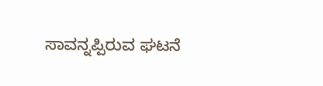ಸಾವನ್ನಪ್ಪಿರುವ ಘಟನೆ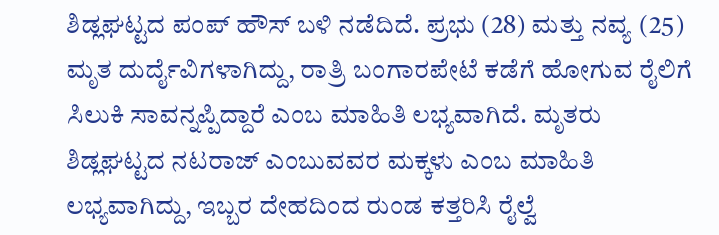ಶಿಡ್ಲಘಟ್ಟದ ಪಂಪ್ ಹೌಸ್ ಬಳಿ ನಡೆದಿದೆ. ಪ್ರಭು (28) ಮತ್ತು ನವ್ಯ (25) ಮೃತ ದುರ್ದೈವಿಗಳಾಗಿದ್ದು, ರಾತ್ರಿ ಬಂಗಾರಪೇಟೆ ಕಡೆಗೆ ಹೋಗುವ ರೈಲಿಗೆ ಸಿಲುಕಿ ಸಾವನ್ನಪ್ಪಿದ್ದಾರೆ ಎಂಬ ಮಾಹಿತಿ ಲಭ್ಯವಾಗಿದೆ. ಮೃತರು ಶಿಡ್ಲಘಟ್ಟದ ನಟರಾಜ್ ಎಂಬುವವರ ಮಕ್ಕಳು ಎಂಬ ಮಾಹಿತಿ ಲಭ್ಯವಾಗಿದ್ದು, ಇಬ್ಬರ ದೇಹದಿಂದ ರುಂಡ ಕತ್ತರಿಸಿ ರೈಲ್ವೆ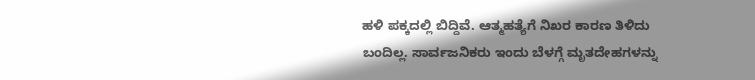ಹಳಿ ಪಕ್ಕದಲ್ಲಿ ಬಿದ್ದಿವೆ. ಆತ್ಮಹತ್ಯೆಗೆ ನಿಖರ ಕಾರಣ ತಿಳಿದು ಬಂದಿಲ್ಲ. ಸಾರ್ವಜನಿಕರು ಇಂದು ಬೆಳಗ್ಗೆ ಮೃತದೇಹಗಳನ್ನು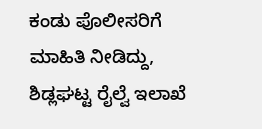ಕಂಡು ಪೊಲೀಸರಿಗೆ ಮಾಹಿತಿ ನೀಡಿದ್ದು, ಶಿಡ್ಲಘಟ್ಟ ರೈಲ್ವೆ ಇಲಾಖೆ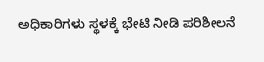ಅಧಿಕಾರಿಗಳು ಸ್ಥಳಕ್ಕೆ ಭೇಟಿ ನೀಡಿ ಪರಿಶೀಲನೆ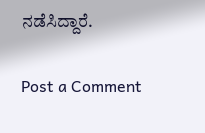ನಡೆಸಿದ್ದಾರೆ.

Post a Comment